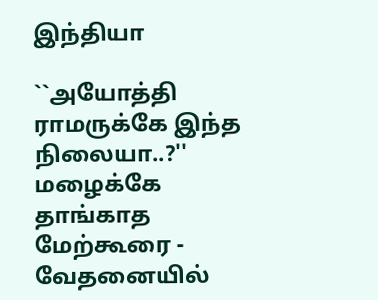இந்தியா

``அயோத்தி ராமருக்கே இந்த நிலையா..?'' மழைக்கே தாங்காத மேற்கூரை - வேதனையில்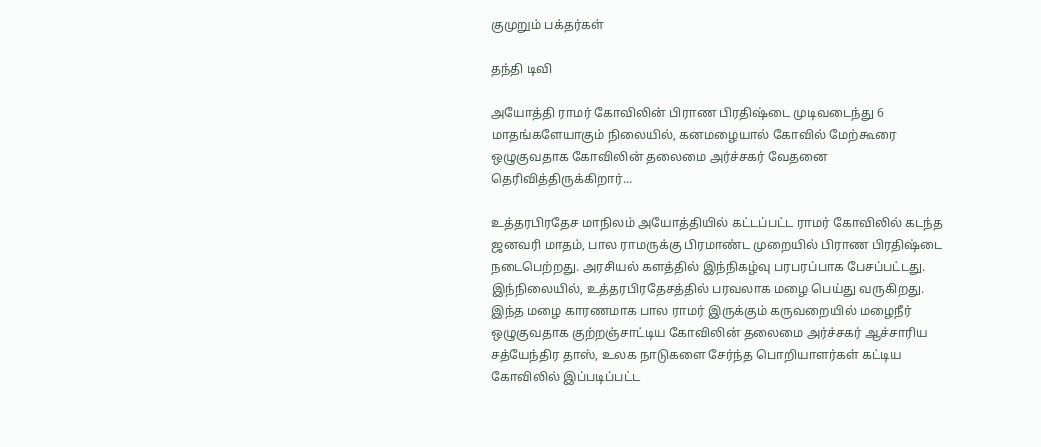குமுறும் பக்தர்கள்

தந்தி டிவி

அயோத்தி ராமர் கோவிலின் பிராண பிரதிஷ்டை முடிவடைந்து 6 மாதங்களேயாகும் நிலையில், கனமழையால் கோவில் மேற்கூரை ஒழுகுவதாக கோவிலின் தலைமை அர்ச்சகர் வேதனை தெரிவித்திருக்கிறார்...

உத்தரபிரதேச மாநிலம் அயோத்தியில் கட்டப்பட்ட ராமர் கோவிலில் கடந்த ஜனவரி மாதம், பால ராமருக்கு பிரமாண்ட முறையில் பிராண பிரதிஷ்டை நடைபெற்றது. அரசியல் களத்தில் இந்நிகழ்வு பரபரப்பாக பேசப்பட்டது. இந்நிலையில், உத்தரபிரதேசத்தில் பரவலாக மழை பெய்து வருகிறது. இந்த மழை காரணமாக பால ராமர் இருக்கும் கருவறையில் மழைநீர் ஒழுகுவதாக குற்றஞ்சாட்டிய கோவிலின் தலைமை அர்ச்சகர் ஆச்சாரிய சத்யேந்திர தாஸ், உலக நாடுகளை சேர்ந்த பொறியாளர்கள் கட்டிய கோவிலில் இப்படிப்பட்ட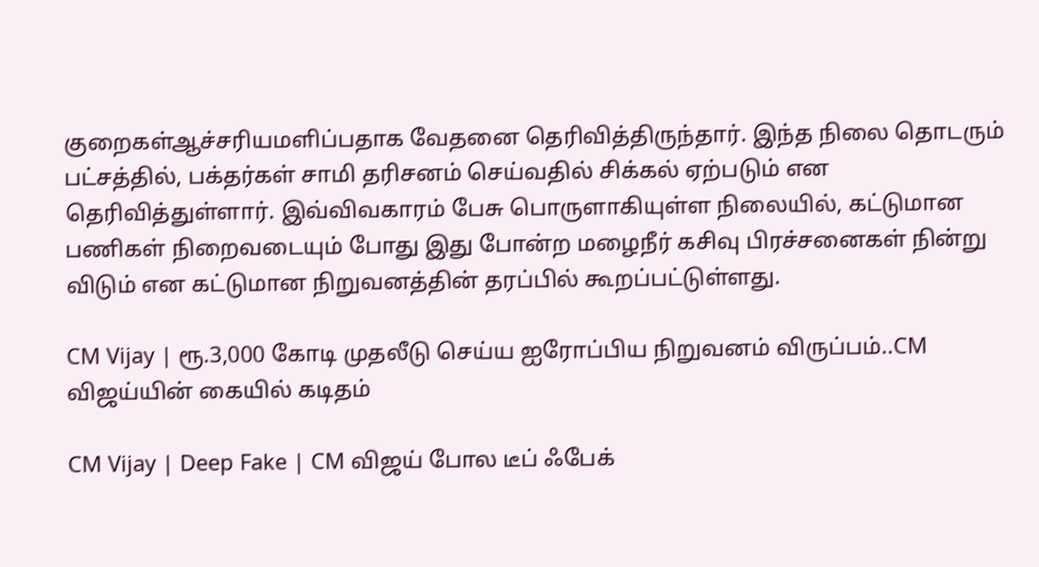குறைகள்ஆச்சரியமளிப்பதாக வேதனை தெரிவித்திருந்தார். இந்த நிலை தொடரும் பட்சத்தில், பக்தர்கள் சாமி தரிசனம் செய்வதில் சிக்கல் ஏற்படும் என தெரிவித்துள்ளார். இவ்விவகாரம் பேசு பொருளாகியுள்ள நிலையில், கட்டுமான பணிகள் நிறைவடையும் போது இது போன்ற மழைநீர் கசிவு பிரச்சனைகள் நின்று விடும் என கட்டுமான நிறுவனத்தின் தரப்பில் கூறப்பட்டுள்ளது.

CM Vijay | ரூ.3,000 கோடி முதலீடு செய்ய ஐரோப்பிய நிறுவனம் விருப்பம்..CM விஜய்யின் கையில் கடிதம்

CM Vijay | Deep Fake | CM விஜய் போல டீப் ஃபேக்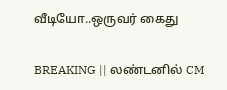வீடியோ..ஒருவர் கைது

BREAKING || லண்டனில் CM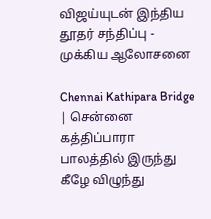விஜய்யுடன் இந்திய தூதர் சந்திப்பு - முக்கிய ஆலோசனை

Chennai Kathipara Bridge | சென்னை கத்திப்பாரா பாலத்தில் இருந்து கீழே விழுந்து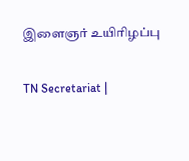இளைஞர் உயிரிழப்பு

TN Secretariat |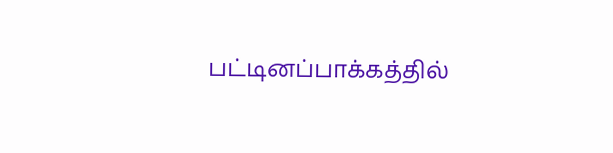பட்டினப்பாக்கத்தில்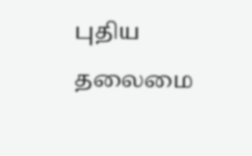புதிய தலைமை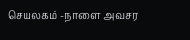செயலகம் -நாளை அவசர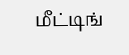மீட்டிங்